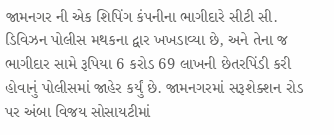જામનગર ની એક શિપિંગ કંપનીના ભાગીદારે સીટી સી. ડિવિઝન પોલીસ મથકના દ્વાર ખખડાવ્યા છે, અને તેના જ ભાગીદાર સામે રૂપિયા 6 કરોડ 69 લાખની છેતરપિંડી કરી હોવાનું પોલીસમાં જાહેર કર્યું છે. જામનગરમાં સરૂશેક્શન રોડ પર અંબા વિજય સોસાયટીમાં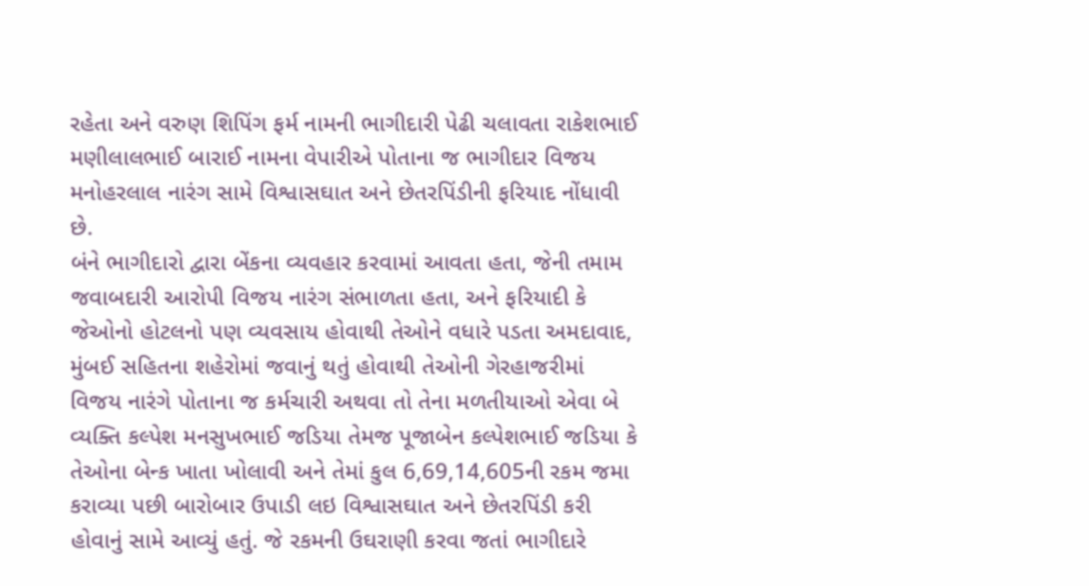રહેતા અને વરુણ શિપિંગ ફર્મ નામની ભાગીદારી પેઢી ચલાવતા રાકેશભાઈ મણીલાલભાઈ બારાઈ નામના વેપારીએ પોતાના જ ભાગીદાર વિજય મનોહરલાલ નારંગ સામે વિશ્વાસઘાત અને છેતરપિંડીની ફરિયાદ નોંધાવી છે.
બંને ભાગીદારો દ્વારા બેંકના વ્યવહાર કરવામાં આવતા હતા, જેની તમામ જવાબદારી આરોપી વિજય નારંગ સંભાળતા હતા, અને ફરિયાદી કે જેઓનો હોટલનો પણ વ્યવસાય હોવાથી તેઓને વધારે પડતા અમદાવાદ, મુંબઈ સહિતના શહેરોમાં જવાનું થતું હોવાથી તેઓની ગેરહાજરીમાં વિજય નારંગે પોતાના જ કર્મચારી અથવા તો તેના મળતીયાઓ એવા બે વ્યક્તિ કલ્પેશ મનસુખભાઈ જડિયા તેમજ પૂજાબેન કલ્પેશભાઈ જડિયા કે તેઓના બેન્ક ખાતા ખોલાવી અને તેમાં કુલ 6,69,14,605ની રકમ જમા કરાવ્યા પછી બારોબાર ઉપાડી લઇ વિશ્વાસઘાત અને છેતરપિંડી કરી હોવાનું સામે આવ્યું હતું. જે રકમની ઉઘરાણી કરવા જતાં ભાગીદારે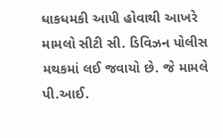ધાકધમકી આપી હોવાથી આખરે મામલો સીટી સી. ડિવિઝન પોલીસ મથકમાં લઈ જવાયો છે. જે મામલે પી.આઈ.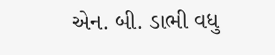એન. બી. ડાભી વધુ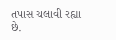તપાસ ચલાવી રહ્યા છે.